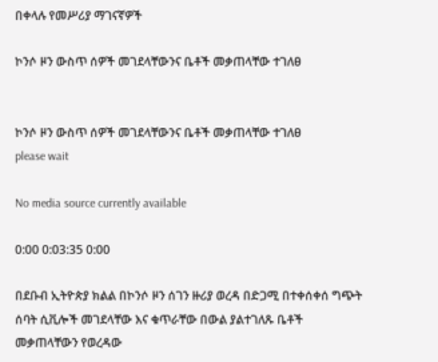በቀላሉ የመሥሪያ ማገናኛዎች

ኮንሶ ዞን ውስጥ ሰዎች መገደላቸውንና ቤቶች መቃጠላቸው ተገለፀ


ኮንሶ ዞን ውስጥ ሰዎች መገደላቸውንና ቤቶች መቃጠላቸው ተገለፀ
please wait

No media source currently available

0:00 0:03:35 0:00

በደቡብ ኢትዮጵያ ክልል በኮንሶ ዞን ሰገን ዙሪያ ወረዳ በድጋሚ በተቀሰቀሰ ግጭት ሰባት ሲቪሎች መገደላቸው እና ቁጥራቸው በውል ያልተገለጹ ቤቶች መቃጠላቸውን የወረዳው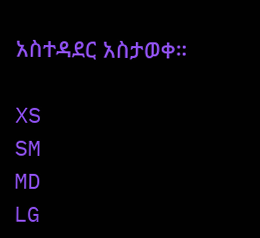አስተዳደር አስታወቀ።

XS
SM
MD
LG